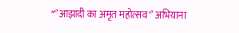*‘’आझादी का अमृत महोत्सव ‘’ अभियाना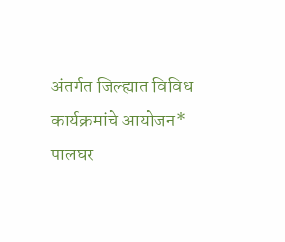अंतर्गत जिल्ह्यात विविध कार्यक्रमांचे आयोजन*
पालघर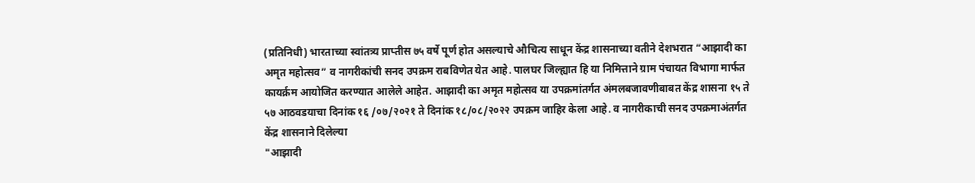(प्रतिनिधी) भारताच्या स्वांतत्र्य प्राप्तीस ७५ वर्षे पूर्ण होत असल्याचे औचित्य साधून केंद्र शासनाच्या वतीने देशभरात “आझादी का अमृत महोत्सव” व नागरीकांची सनद उपक्रम राबविणेत येत आहे. पालघर जिल्ह्यात हि या निमित्ताने ग्राम पंचायत विभागा मार्फत कायर्क्रम आयोजित करण्यात आलेले आहेत. आझादी का अमृत महोत्सव या उपक्रमांतर्गत अंमलबजावणीबाबत केंद्र शासना १५ ते ५७ आठवडयाचा दिनांक १६ /०७/२०२१ ते दिनांक १८/०८/२०२२ उपक्रम जाहिर केला आहे. व नागरीकाची सनद उपक्रमाअंतर्गत केंद्र शासनाने दिलेल्या
"आझादी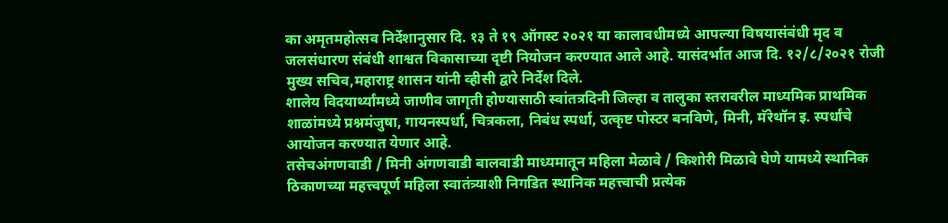का अमृतमहोत्सव निर्देशानुसार दि. १३ ते १९ ऑगस्ट २०२१ या कालावधीमध्ये आपल्या विषयासंबंधी मृद व जलसंधारण संबंधी शाश्वत विकासाच्या दृष्टी नियोजन करण्यात आले आहे. यासंदर्भात आज दि. १२/८/२०२१ रोजी मुख्य सचिव,महाराष्ट्र शासन यांनी व्हीसी द्वारे निर्देश दिले.
शालेय विदयार्थ्यांमध्ये जाणीव जागृती होण्यासाठी स्वांतत्रदिनी जिल्हा व तालुका स्तरावरील माध्यमिक प्राथमिक शाळांमध्ये प्रश्नमंजुषा, गायनस्पर्धा, चित्रकला, निबंध स्पर्धा, उत्कृष्ट पोस्टर बनविणे, मिनी, मॅरेथॉन इ. स्पर्धांचे आयोजन करण्यात येणार आहे.
तसेचअंगणवाडी / मिनी अंगणवाडी बालवाडी माध्यमातून महिला मेळावे / किशोरी मिळावे घेणे यामध्ये स्थानिक ठिकाणच्या महत्त्वपूर्ण महिला स्वातंत्र्याशी निगडित स्थानिक महत्त्वाची प्रत्येक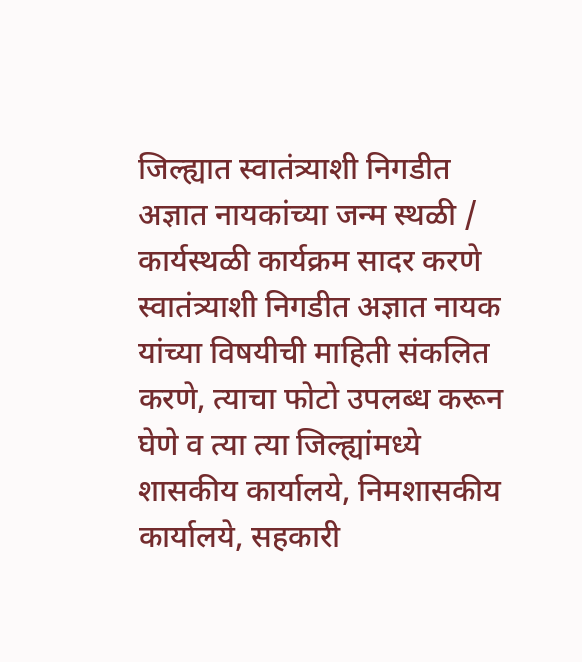जिल्ह्यात स्वातंत्र्याशी निगडीत अज्ञात नायकांच्या जन्म स्थळी / कार्यस्थळी कार्यक्रम सादर करणे स्वातंत्र्याशी निगडीत अज्ञात नायक यांच्या विषयीची माहिती संकलित करणे, त्याचा फोटो उपलब्ध करून घेणे व त्या त्या जिल्ह्यांमध्ये शासकीय कार्यालये, निमशासकीय कार्यालये, सहकारी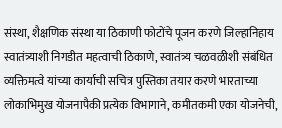संस्था, शैक्षणिक संस्था या ठिकाणी फोटोंचे पूजन करणे जिल्हानिहाय स्वातंत्र्याशी निगडीत महत्वाची ठिकाणे, स्वातंत्र्य चळवळीशी संबंधित व्यक्तिमत्वे यांच्या कार्याची सचित्र पुस्तिका तयार करणे भारताच्या लोकाभिमुख योजनापैकी प्रत्येक विभागाने, कमीतकमी एका योजनेची,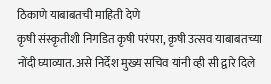ठिकाणे याबाबतची माहिती देणे
कृषी संस्कृतीशी निगडित कृषी परंपरा, कृषी उत्सव याबाबतच्या नोंदी घ्याव्यात. असे निर्देश मुख्य सचिव यांनी व्ही सी द्वारे दिले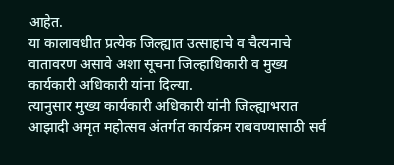आहेत.
या कालावधीत प्रत्येक जिल्ह्यात उत्साहाचे व चैत्यनाचे वातावरण असावे अशा सूचना जिल्हाधिकारी व मुख्य कार्यकारी अधिकारी यांना दिल्या.
त्यानुसार मुख्य कार्यकारी अधिकारी यांनी जिल्ह्याभरात आझादी अमृत महोत्सव अंतर्गत कार्यक्रम राबवण्यासाठी सर्व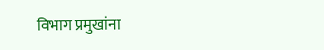विभाग प्रमुखांना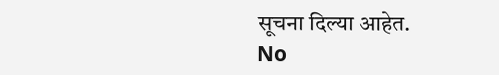सूचना दिल्या आहेत.
No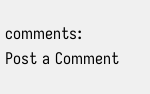comments:
Post a Comment